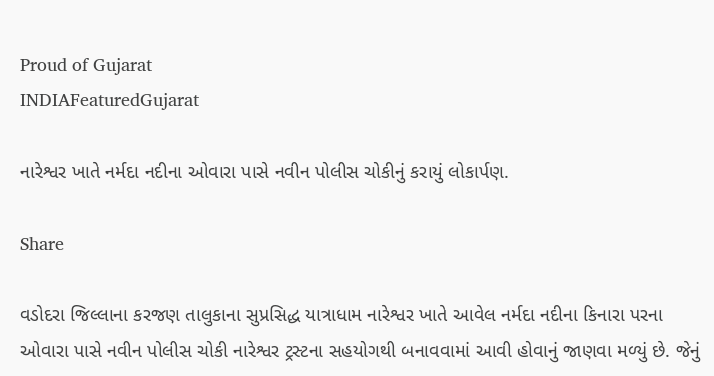Proud of Gujarat
INDIAFeaturedGujarat

નારેશ્વર ખાતે નર્મદા નદીના ઓવારા પાસે નવીન પોલીસ ચોકીનું કરાયું લોકાર્પણ.

Share

વડોદરા જિલ્લાના કરજણ તાલુકાના સુપ્રસિદ્ધ યાત્રાધામ નારેશ્વર ખાતે આવેલ નર્મદા નદીના કિનારા પરના ઓવારા પાસે નવીન પોલીસ ચોકી નારેશ્વર ટ્રસ્ટના સહયોગથી બનાવવામાં આવી હોવાનું જાણવા મળ્યું છે. જેનું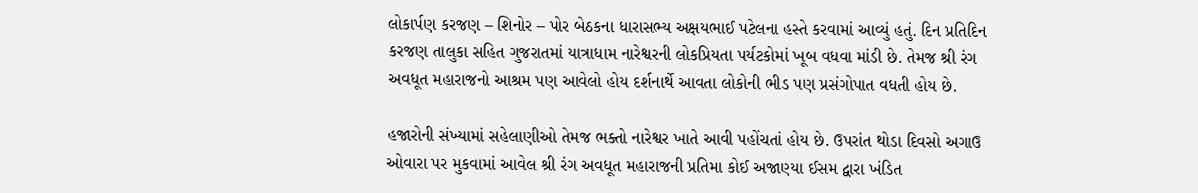લોકાર્પણ કરજણ – શિનોર – પોર બેઠકના ધારાસભ્ય અક્ષયભાઈ પટેલના હસ્તે કરવામાં આવ્યું હતું. દિન પ્રતિદિન કરજણ તાલુકા સહિત ગુજરાતમાં યાત્રાધામ નારેશ્વરની લોકપ્રિયતા પર્યટકોમાં ખૂબ વધવા માંડી છે. તેમજ શ્રી રંગ અવધૂત મહારાજનો આશ્રમ પણ આવેલો હોય દર્શનાર્થે આવતા લોકોની ભીડ પણ પ્રસંગોપાત વધતી હોય છે.

હજારોની સંખ્યામાં સહેલાણીઓ તેમજ ભક્તો નારેશ્વર ખાતે આવી પહોંચતાં હોય છે. ઉપરાંત થોડા દિવસો અગાઉ ઓવારા પર મુકવામાં આવેલ શ્રી રંગ અવધૂત મહારાજની પ્રતિમા કોઈ અજાણ્યા ઈસમ દ્વારા ખંડિત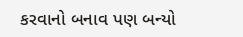કરવાનો બનાવ પણ બન્યો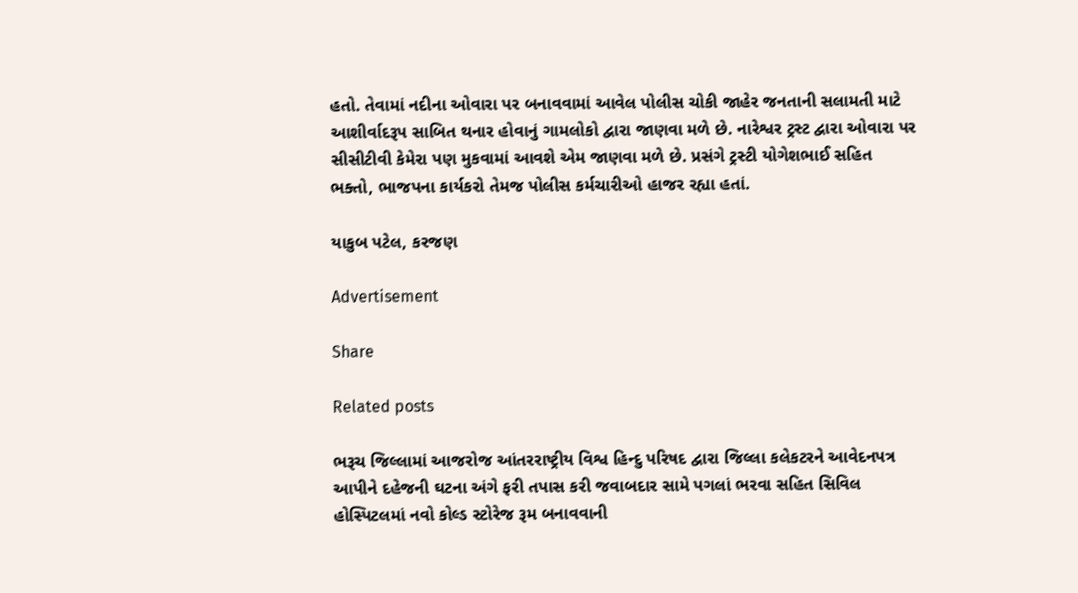હતો. તેવામાં નદીના ઓવારા પર બનાવવામાં આવેલ પોલીસ ચોકી જાહેર જનતાની સલામતી માટે આશીર્વાદરૂપ સાબિત થનાર હોવાનું ગામલોકો દ્વારા જાણવા મળે છે. નારેશ્વર ટ્રસ્ટ દ્વારા ઓવારા પર સીસીટીવી કેમેરા પણ મુકવામાં આવશે એમ જાણવા મળે છે. પ્રસંગે ટ્રસ્ટી યોગેશભાઈ સહિત ભક્તો, ભાજપના કાર્યકરો તેમજ પોલીસ કર્મચારીઓ હાજર રહ્યા હતાં.

યાકુબ પટેલ, કરજણ

Advertisement

Share

Related posts

ભરૂચ જિલ્લામાં આજરોજ આંતરરાષ્ટ્રીય વિશ્વ હિન્દુ પરિષદ દ્વારા જિલ્લા કલેકટરને આવેદનપત્ર આપીને દહેજની ઘટના અંગે ફરી તપાસ કરી જવાબદાર સામે પગલાં ભરવા સહિત સિવિલ હોસ્પિટલમાં નવો કોલ્ડ સ્ટોરેજ રૂમ બનાવવાની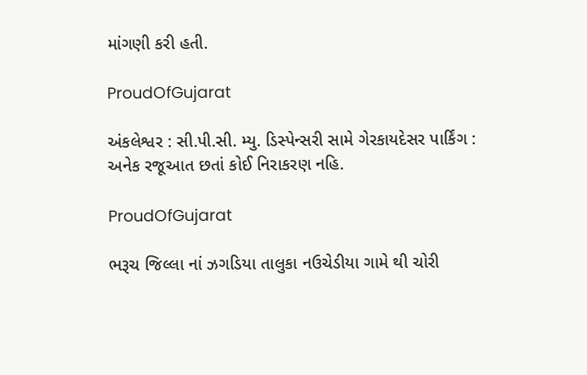માંગણી કરી હતી.

ProudOfGujarat

અંકલેશ્વર : સી.પી.સી. મ્યુ. ડિસ્પેન્સરી સામે ગેરકાયદેસર પાર્કિંગ : અનેક રજૂઆત છતાં કોઈ નિરાકરણ નહિ.

ProudOfGujarat

ભરૂચ જિલ્લા નાં ઝગડિયા તાલુકા નઉચેડીયા ગામે થી ચોરી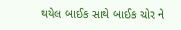થયેલ બાઈક સાથે બાઈક ચોર ને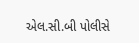એલ.સી.બી પોલીસે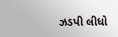ઝડપી લીધો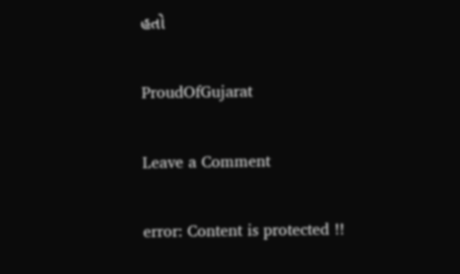હતો

ProudOfGujarat

Leave a Comment

error: Content is protected !!